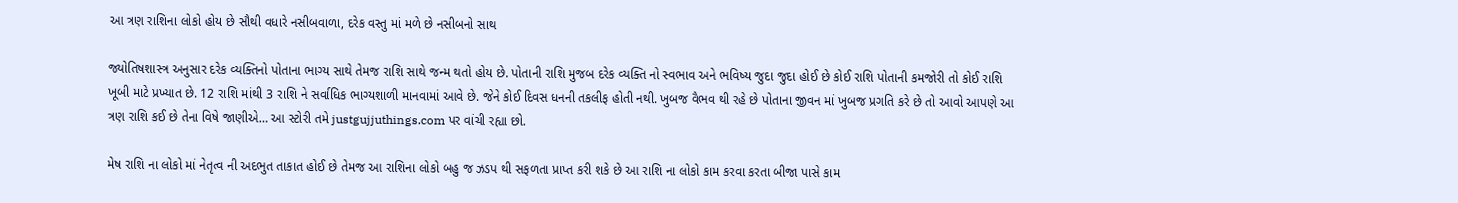આ ત્રણ રાશિના લોકો હોય છે સૌથી વધારે નસીબવાળા, દરેક વસ્તુ માં મળે છે નસીબનો સાથ

જ્યોતિષશાસ્ત્ર અનુસાર દરેક વ્યક્તિનો પોતાના ભાગ્ય સાથે તેમજ રાશિ સાથે જન્મ થતો હોય છે. પોતાની રાશિ મુજબ દરેક વ્યક્તિ નો સ્વભાવ અને ભવિષ્ય જુદા જુદા હોઈ છે કોઈ રાશિ પોતાની કમજોરી તો કોઈ રાશિ ખૂબી માટે પ્રખ્યાત છે. 12 રાશિ માંથી 3 રાશિ ને સર્વાધિક ભાગ્યશાળી માનવામાં આવે છે. જેને કોઈ દિવસ ધનની તકલીફ હોતી નથી. ખુબજ વૈભવ થી રહે છે પોતાના જીવન માં ખુબજ પ્રગતિ કરે છે તો આવો આપણે આ ત્રણ રાશિ કઈ છે તેના વિષે જાણીએ… આ સ્ટોરી તમે justgujjuthings.com પર વાંચી રહ્યા છો.

મેષ રાશિ ના લોકો માં નેતૃત્વ ની અદભુત તાકાત હોઈ છે તેમજ આ રાશિના લોકો બહુ જ ઝડપ થી સફળતા પ્રાપ્ત કરી શકે છે આ રાશિ ના લોકો કામ કરવા કરતા બીજા પાસે કામ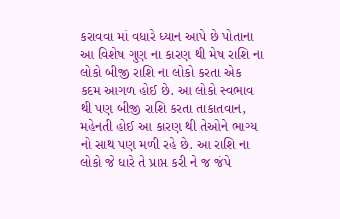કરાવવા માં વધારે ધ્યાન આપે છે પોતાના આ વિશેષ ગુણ ના કારણ થી મેષ રાશિ ના લોકો બીજી રાશિ ના લોકો કરતા એક કદમ આગળ હોઈ છે. આ લોકો સ્વભાવ થી પણ બીજી રાશિ કરતા તાકાતવાન, મહેનતી હોઈ આ કારણ થી તેઓને ભાગ્ય નો સાથ પણ મળી રહે છે. આ રાશિ ના લોકો જે ધારે તે પ્રાપ્ત કરી ને જ જંપે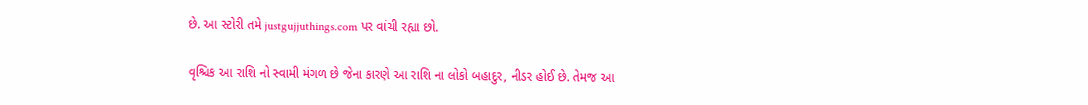છે. આ સ્ટોરી તમે justgujjuthings.com પર વાંચી રહ્યા છો.

વૃશ્ચિક આ રાશિ નો સ્વામી મંગળ છે જેના કારણે આ રાશિ ના લોકો બહાદુર, નીડર હોઈ છે. તેમજ આ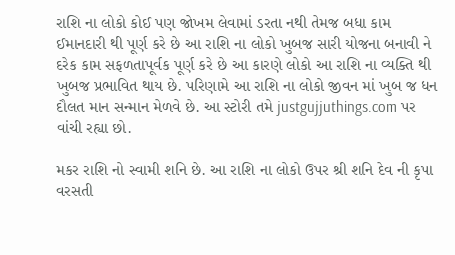રાશિ ના લોકો કોઈ પણ જોખમ લેવામાં ડરતા નથી તેમજ બધા કામ ઈમાનદારી થી પૂર્ણ કરે છે આ રાશિ ના લોકો ખુબજ સારી યોજના બનાવી ને દરેક કામ સફળતાપૂર્વક પૂર્ણ કરે છે આ કારણે લોકો આ રાશિ ના વ્યક્તિ થી ખુબજ પ્રભાવિત થાય છે. પરિણામે આ રાશિ ના લોકો જીવન માં ખુબ જ ધન દૌલત માન સન્માન મેળવે છે. આ સ્ટોરી તમે justgujjuthings.com પર વાંચી રહ્યા છો.

મકર રાશિ નો સ્વામી શનિ છે. આ રાશિ ના લોકો ઉપર શ્રી શનિ દેવ ની કૃપા વરસતી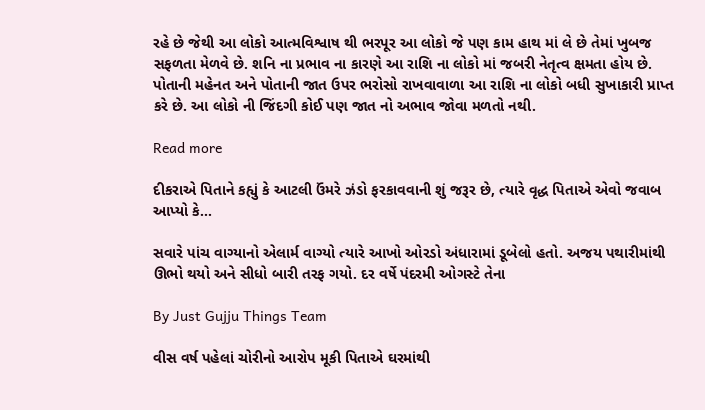રહે છે જેથી આ લોકો આત્મવિશ્વાષ થી ભરપૂર આ લોકો જે પણ કામ હાથ માં લે છે તેમાં ખુબજ સફળતા મેળવે છે. શનિ ના પ્રભાવ ના કારણે આ રાશિ ના લોકો માં જબરી નેતૃત્વ ક્ષમતા હોય છે. પોતાની મહેનત અને પોતાની જાત ઉપર ભરોસો રાખવાવાળા આ રાશિ ના લોકો બધી સુખાકારી પ્રાપ્ત કરે છે. આ લોકો ની જિંદગી કોઈ પણ જાત નો અભાવ જોવા મળતો નથી.

Read more

દીકરાએ પિતાને કહ્યું કે આટલી ઉંમરે ઝંડો ફરકાવવાની શું જરૂર છે, ત્યારે વૃદ્ધ પિતાએ એવો જવાબ આપ્યો કે...

સવારે પાંચ વાગ્યાનો એલાર્મ વાગ્યો ત્યારે આખો ઓરડો અંધારામાં ડૂબેલો હતો. અજય પથારીમાંથી ઊભો થયો અને સીધો બારી તરફ ગયો. દર વર્ષે પંદરમી ઓગસ્ટે તેના

By Just Gujju Things Team

વીસ વર્ષ પહેલાં ચોરીનો આરોપ મૂકી પિતાએ ઘરમાંથી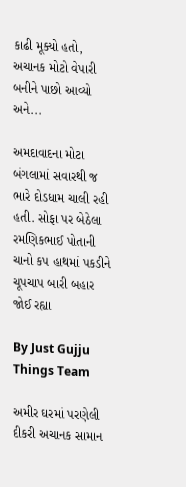કાઢી મૂક્યો હતો, અચાનક મોટો વેપારી બનીને પાછો આવ્યો અને...

અમદાવાદના મોટા બંગલામાં સવારથી જ ભારે દોડધામ ચાલી રહી હતી. સોફા પર બેઠેલા રમણિકભાઈ પોતાની ચાનો કપ હાથમાં પકડીને ચૂપચાપ બારી બહાર જોઈ રહ્યા

By Just Gujju Things Team

અમીર ઘરમાં પરણેલી દીકરી અચાનક સામાન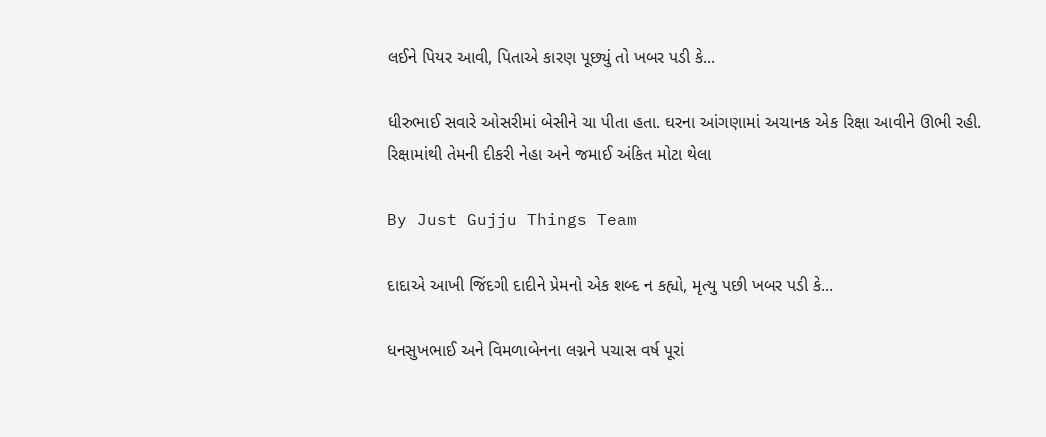લઈને પિયર આવી, પિતાએ કારણ પૂછ્યું તો ખબર પડી કે...

ધીરુભાઈ સવારે ઓસરીમાં બેસીને ચા પીતા હતા. ઘરના આંગણામાં અચાનક એક રિક્ષા આવીને ઊભી રહી. રિક્ષામાંથી તેમની દીકરી નેહા અને જમાઈ અંકિત મોટા થેલા

By Just Gujju Things Team

દાદાએ આખી જિંદગી દાદીને પ્રેમનો એક શબ્દ ન કહ્યો, મૃત્યુ પછી ખબર પડી કે...

ધનસુખભાઈ અને વિમળાબેનના લગ્નને પચાસ વર્ષ પૂરાં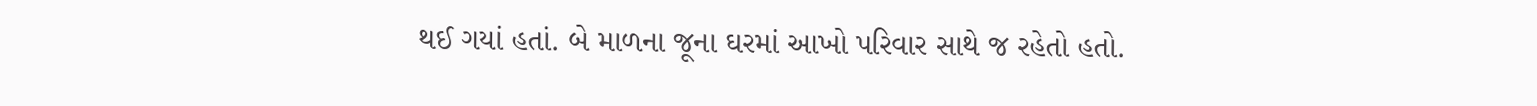થઈ ગયાં હતાં. બે માળના જૂના ઘરમાં આખો પરિવાર સાથે જ રહેતો હતો.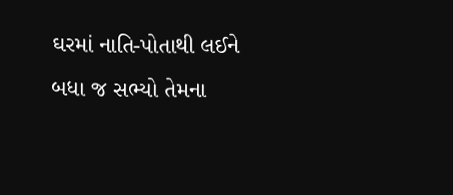ઘરમાં નાતિ-પોતાથી લઈને બધા જ સભ્યો તેમના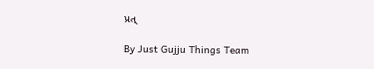પ્રત્

By Just Gujju Things Team